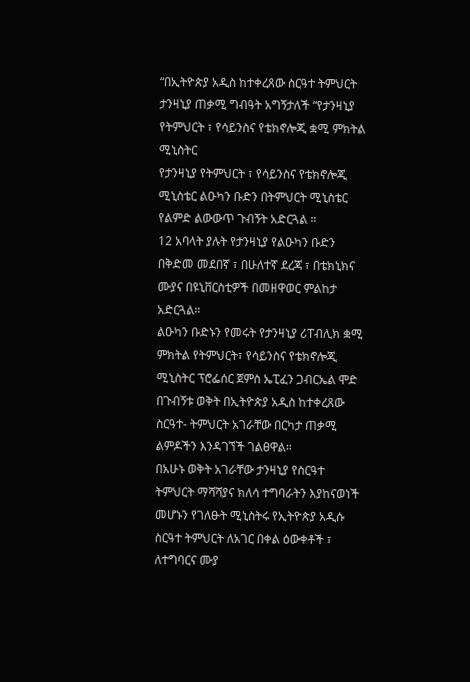“በኢትዮጵያ አዲስ ከተቀረጸው ስርዓተ ትምህርት ታንዛኒያ ጠቃሚ ግብዓት አግኝታለች “የታንዛኒያ የትምህርት ፣ የሳይንስና የቴክኖሎጂ ቋሚ ምክትል ሚኒስትር
የታንዛኒያ የትምህርት ፣ የሳይንስና የቴክኖሎጂ ሚኒስቴር ልዑካን ቡድን በትምህርት ሚኒስቴር የልምድ ልውውጥ ጉብኝት አድርጓል ።
12 አባላት ያሉት የታንዛኒያ የልዑካን ቡድን በቅድመ መደበኛ ፣ በሁለተኛ ደረጃ ፣ በቴክኒክና ሙያና በዩኒቨርስቲዎች በመዘዋወር ምልከታ አድርጓል።
ልዑካን ቡድኑን የመሩት የታንዛኒያ ሪፐብሊክ ቋሚ ምክትል የትምህርት፣ የሳይንስና የቴክኖሎጂ ሚኒስትር ፕሮፌሰር ጀምስ ኤፒፈን ጋብርኤል ሞድ በጉብኝቱ ወቅት በኢትዮጵያ አዲስ ከተቀረጸው ስርዓተ- ትምህርት አገራቸው በርካታ ጠቃሚ ልምዶችን እንዳገኘች ገልፀዋል።
በአሁኑ ወቅት አገራቸው ታንዛኒያ የስርዓተ ትምህርት ማሻሻያና ክለሳ ተግባራትን እያከናወነች መሆኑን የገለፁት ሚኒስትሩ የኢትዮጵያ አዲሱ ስርዓተ ትምህርት ለአገር በቀል ዕውቀቶች ፣ ለተግባርና ሙያ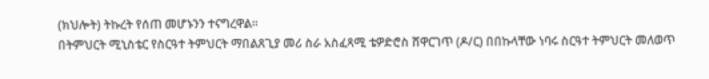(ክህሎት) ትኩረት የሰጠ መሆኑንን ተናግረዋል።
በትምህርት ሚኒስቴር የስርዓተ ትምህርት ማበልጸጊያ መሪ ስራ አስፈጻሚ ቴዎድሮስ ሸዋርገጥ (ዶ/ር) በበኩላቸው ነባሩ ስርዓተ ትምህርት መለወጥ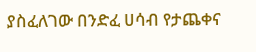ያስፈለገው በንድፈ ሀሳብ የታጨቀና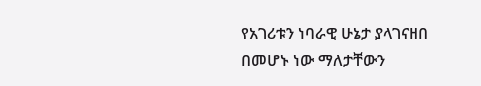የአገሪቱን ነባራዊ ሁኔታ ያላገናዘበ በመሆኑ ነው ማለታቸውን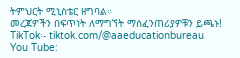ትምህርት ሚኒስቴር ዘግባል።
መረጃዎችን በፍጥነት ለማግኘት ማሰፈንጠሪያዎቹን ይጫኑ!
TikTok፡- tiktok.com/@aaeducationbureau
You Tube: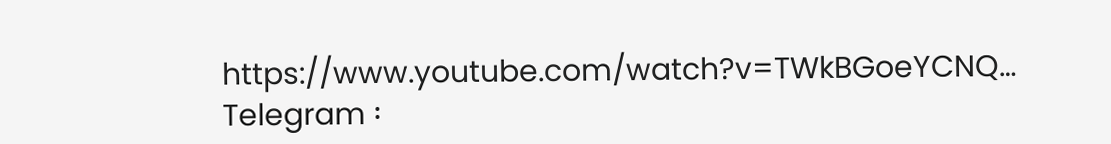https://www.youtube.com/watch?v=TWkBGoeYCNQ…
Telegram ፡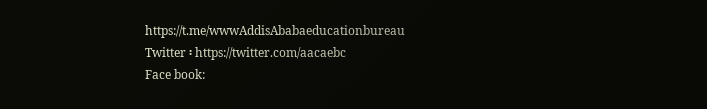https://t.me/wwwAddisAbabaeducationbureau
Twitter ፡ https://twitter.com/aacaebc
Face book: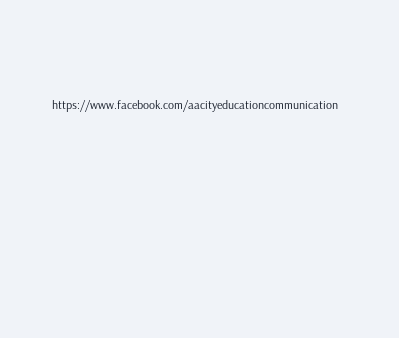https://www.facebook.com/aacityeducationcommunication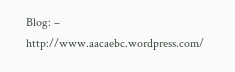Blog: – http://www.aacaebc.wordpress.com/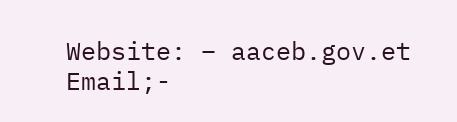Website: – aaceb.gov.et
Email;-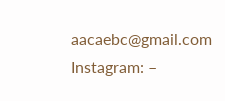aacaebc@gmail.com
Instagram: –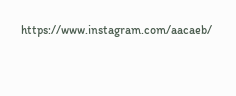https://www.instagram.com/aacaeb/